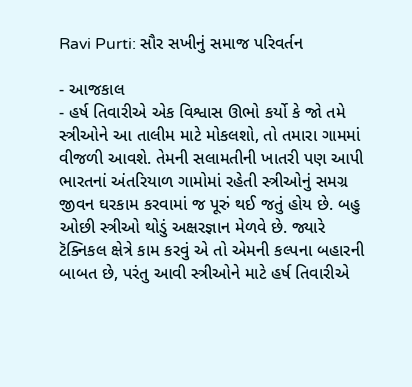Ravi Purti: સૌર સખીનું સમાજ પરિવર્તન

- આજકાલ
- હર્ષ તિવારીએ એક વિશ્વાસ ઊભો કર્યો કે જો તમે સ્ત્રીઓને આ તાલીમ માટે મોકલશો, તો તમારા ગામમાં વીજળી આવશે. તેમની સલામતીની ખાતરી પણ આપી
ભારતનાં અંતરિયાળ ગામોમાં રહેતી સ્ત્રીઓનું સમગ્ર જીવન ઘરકામ કરવામાં જ પૂરું થઈ જતું હોય છે. બહુ ઓછી સ્ત્રીઓ થોડું અક્ષરજ્ઞાન મેળવે છે. જ્યારે ટૅક્નિકલ ક્ષેત્રે કામ કરવું એ તો એમની કલ્પના બહારની બાબત છે, પરંતુ આવી સ્ત્રીઓને માટે હર્ષ તિવારીએ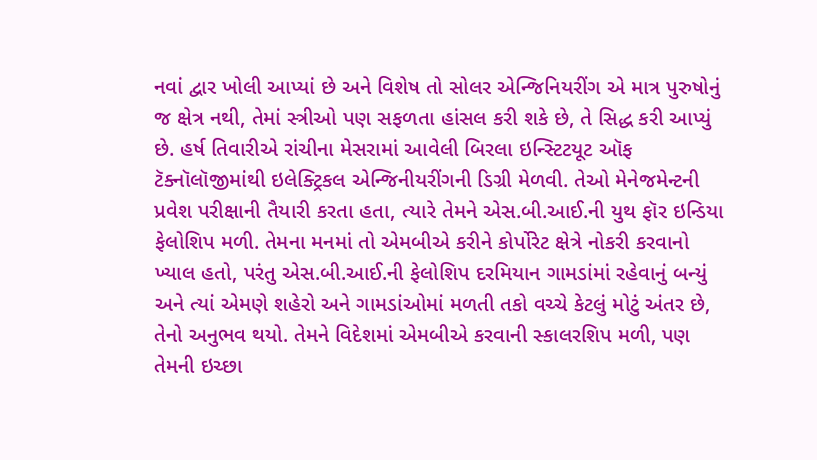નવાં દ્વાર ખોલી આપ્યાં છે અને વિશેષ તો સોલર એન્જિનિયરીંગ એ માત્ર પુરુષોનું જ ક્ષેત્ર નથી, તેમાં સ્ત્રીઓ પણ સફળતા હાંસલ કરી શકે છે, તે સિદ્ધ કરી આપ્યું છે. હર્ષ તિવારીએ રાંચીના મેસરામાં આવેલી બિરલા ઇન્સ્ટિટયૂટ ઑફ ટૅક્નૉલૉજીમાંથી ઇલેક્ટ્રિકલ એન્જિનીયરીંગની ડિગ્રી મેળવી. તેઓ મેનેજમેન્ટની પ્રવેશ પરીક્ષાની તૈયારી કરતા હતા, ત્યારે તેમને એસ.બી.આઈ.ની યુથ ફૉર ઇન્ડિયા ફેલોશિપ મળી. તેમના મનમાં તો એમબીએ કરીને કોર્પોરેટ ક્ષેત્રે નોકરી કરવાનો ખ્યાલ હતો, પરંતુ એસ.બી.આઈ.ની ફેલોશિપ દરમિયાન ગામડાંમાં રહેવાનું બન્યું અને ત્યાં એમણે શહેરો અને ગામડાંઓમાં મળતી તકો વચ્ચે કેટલું મોટું અંતર છે, તેનો અનુભવ થયો. તેમને વિદેશમાં એમબીએ કરવાની સ્કાલરશિપ મળી, પણ તેમની ઇચ્છા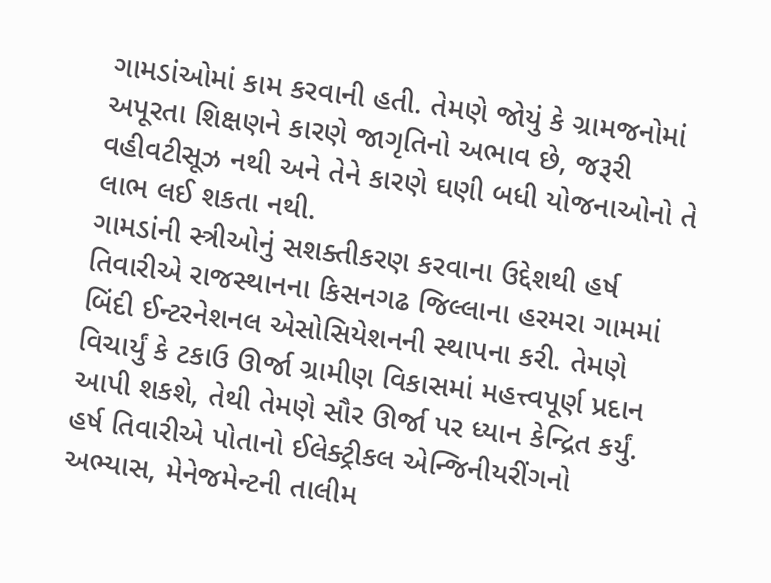ગામડાંઓમાં કામ કરવાની હતી. તેમણે જોયું કે ગ્રામજનોમાં અપૂરતા શિક્ષણને કારણે જાગૃતિનો અભાવ છે, જરૂરી વહીવટીસૂઝ નથી અને તેને કારણે ઘણી બધી યોજનાઓનો તે લાભ લઈ શકતા નથી.
ગામડાંની સ્ત્રીઓનું સશક્તીકરણ કરવાના ઉદ્દેશથી હર્ષ તિવારીએ રાજસ્થાનના કિસનગઢ જિલ્લાના હરમરા ગામમાં બિંદી ઈન્ટરનેશનલ એસોસિયેશનની સ્થાપના કરી. તેમણે વિચાર્યું કે ટકાઉ ઊર્જા ગ્રામીણ વિકાસમાં મહત્ત્વપૂર્ણ પ્રદાન આપી શકશે, તેથી તેમણે સૌર ઊર્જા પર ધ્યાન કેન્દ્રિત કર્યું. હર્ષ તિવારીએ પોતાનો ઈલેક્ટ્રીકલ એન્જિનીયરીંગનો અભ્યાસ, મેનેજમેન્ટની તાલીમ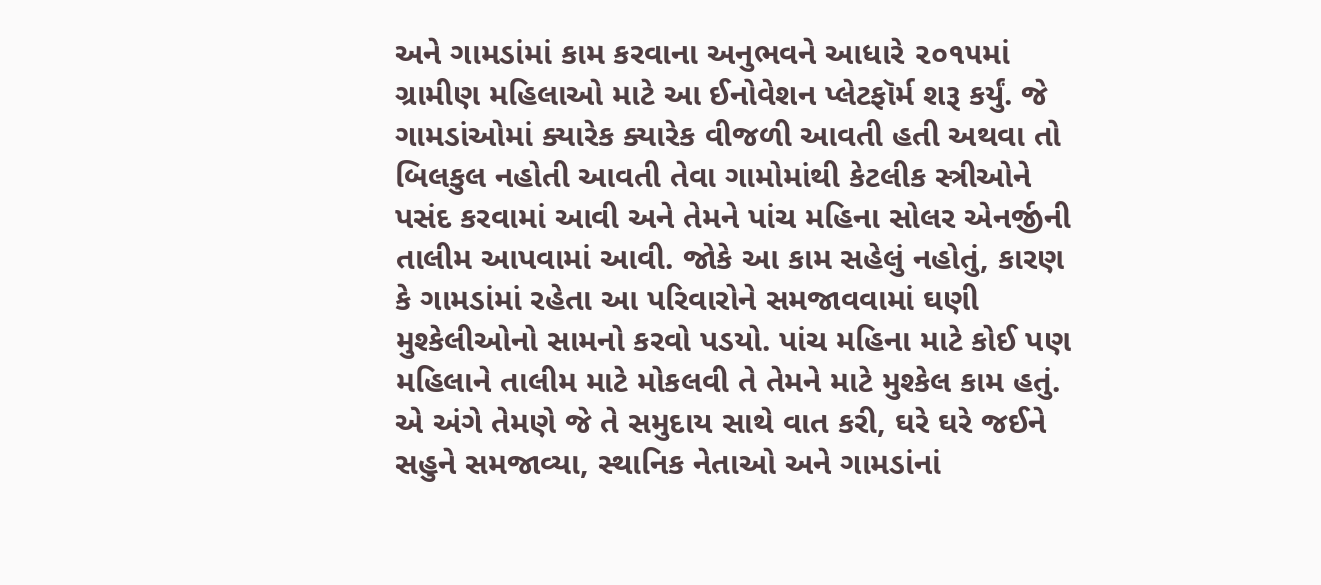અને ગામડાંમાં કામ કરવાના અનુભવને આધારે ૨૦૧૫માં ગ્રામીણ મહિલાઓ માટે આ ઈનોવેશન પ્લેટફૉર્મ શરૂ કર્યું. જે ગામડાંઓમાં ક્યારેક ક્યારેક વીજળી આવતી હતી અથવા તો બિલકુલ નહોતી આવતી તેવા ગામોમાંથી કેટલીક સ્ત્રીઓને પસંદ કરવામાં આવી અને તેમને પાંચ મહિના સોલર એનર્જીની તાલીમ આપવામાં આવી. જોકે આ કામ સહેલું નહોતું, કારણ કે ગામડાંમાં રહેતા આ પરિવારોને સમજાવવામાં ઘણી મુશ્કેલીઓનો સામનો કરવો પડયો. પાંચ મહિના માટે કોઈ પણ મહિલાને તાલીમ માટે મોકલવી તે તેમને માટે મુશ્કેલ કામ હતું. એ અંગે તેમણે જે તે સમુદાય સાથે વાત કરી, ઘરે ઘરે જઈને સહુને સમજાવ્યા, સ્થાનિક નેતાઓ અને ગામડાંનાં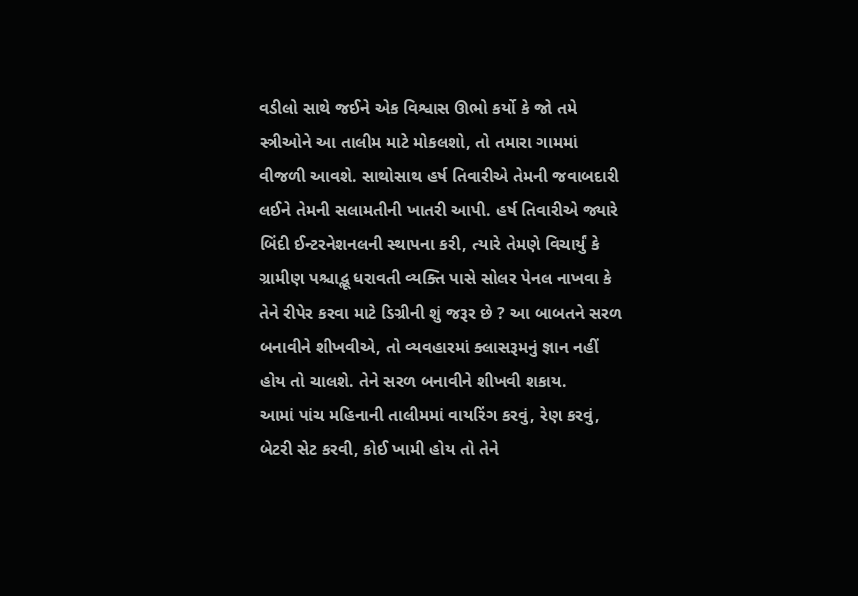વડીલો સાથે જઈને એક વિશ્વાસ ઊભો કર્યો કે જો તમે સ્ત્રીઓને આ તાલીમ માટે મોકલશો, તો તમારા ગામમાં વીજળી આવશે. સાથોસાથ હર્ષ તિવારીએ તેમની જવાબદારી લઈને તેમની સલામતીની ખાતરી આપી. હર્ષ તિવારીએ જ્યારે બિંદી ઈન્ટરનેશનલની સ્થાપના કરી, ત્યારે તેમણે વિચાર્યું કે ગ્રામીણ પશ્ચાદ્ભૂ ધરાવતી વ્યક્તિ પાસે સોલર પેનલ નાખવા કે તેને રીપેર કરવા માટે ડિગ્રીની શું જરૂર છે ? આ બાબતને સરળ બનાવીને શીખવીએ, તો વ્યવહારમાં ક્લાસરૂમનું જ્ઞાન નહીં હોય તો ચાલશે. તેને સરળ બનાવીને શીખવી શકાય.
આમાં પાંચ મહિનાની તાલીમમાં વાયરિંગ કરવું, રેણ કરવું, બેટરી સેટ કરવી, કોઈ ખામી હોય તો તેને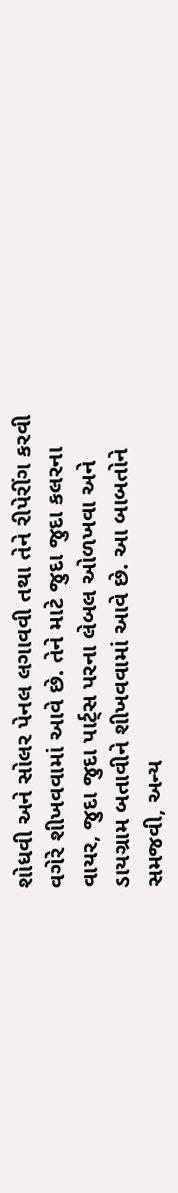શોધવી અને સોલર પેનલ લગાવવી તથા તેને રીપેરીંગ કરવી વગેરે શીખવવામાં આવે છે. તેને માટે જુદા જુદા કલરના વાયર, જુદા જુદા પાર્ટ્સ પરના લેબલ ઓળખવા અને ડાયગ્રામ બતાવીને શીખવવામાં આવે છે. આ બાબતોને સમજવી, અન્ય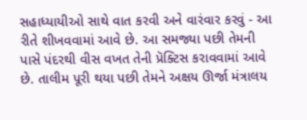સહાધ્યાયીઓ સાથે વાત કરવી અને વારંવાર કરવું - આ રીતે શીખવવામાં આવે છે. આ સમજ્યા પછી તેમની પાસે પંદરથી વીસ વખત તેની પ્રૅક્ટિસ કરાવવામાં આવે છે. તાલીમ પૂરી થયા પછી તેમને અક્ષય ઊર્જા મંત્રાલય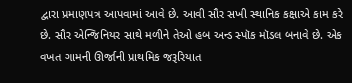દ્વારા પ્રમાણપત્ર આપવામાં આવે છે. આવી સૌર સખી સ્થાનિક કક્ષાએ કામ કરે છે. સૌર એન્જિનિયર સાથે મળીને તેઓ હબ અન્ડ સ્પૉક મૉડલ બનાવે છે. એક વખત ગામની ઊર્જાની પ્રાથમિક જરૂરિયાત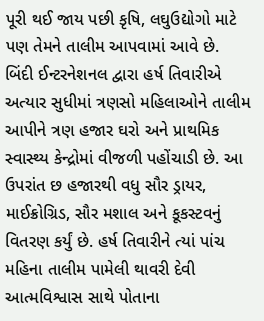પૂરી થઈ જાય પછી કૃષિ, લઘુઉદ્યોગો માટે પણ તેમને તાલીમ આપવામાં આવે છે.
બિંદી ઈન્ટરનેશનલ દ્વારા હર્ષ તિવારીએ અત્યાર સુધીમાં ત્રણસો મહિલાઓને તાલીમ આપીને ત્રણ હજાર ઘરો અને પ્રાથમિક સ્વાસ્થ્ય કેન્દ્રોમાં વીજળી પહોંચાડી છે. આ ઉપરાંત છ હજારથી વધુ સૌર ડ્રાયર, માઈક્રોગ્રિડ, સૌર મશાલ અને કૂકસ્ટવનું વિતરણ કર્યું છે. હર્ષ તિવારીને ત્યાં પાંચ મહિના તાલીમ પામેલી થાવરી દેવી આત્મવિશ્વાસ સાથે પોતાના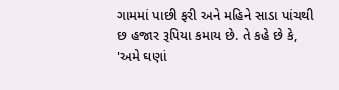ગામમાં પાછી ફરી અને મહિને સાડા પાંચથી છ હજાર રૂપિયા કમાય છે. તે કહે છે કે, 'અમે ઘણાં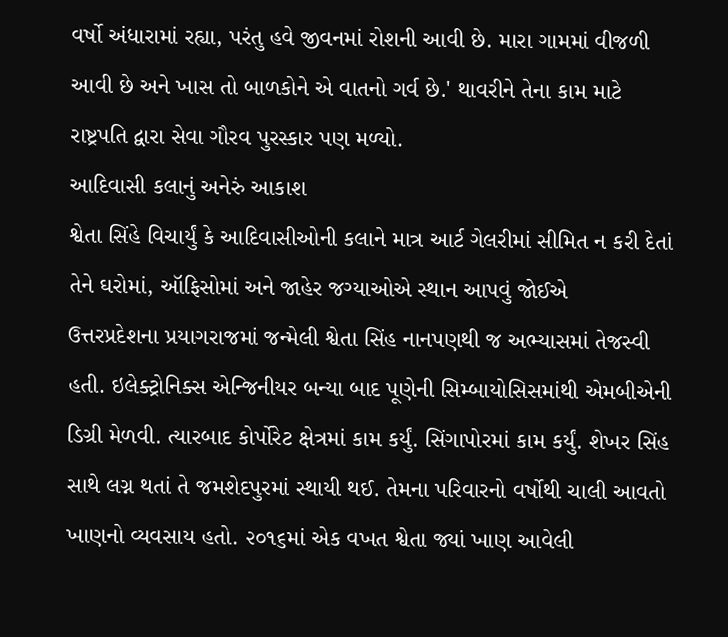વર્ષો અંધારામાં રહ્યા, પરંતુ હવે જીવનમાં રોશની આવી છે. મારા ગામમાં વીજળી આવી છે અને ખાસ તો બાળકોને એ વાતનો ગર્વ છે.' થાવરીને તેના કામ માટે રાષ્ટ્રપતિ દ્વારા સેવા ગૌરવ પુરસ્કાર પણ મળ્યો.
આદિવાસી કલાનું અનેરું આકાશ
શ્વેતા સિંહે વિચાર્યું કે આદિવાસીઓની કલાને માત્ર આર્ટ ગેલરીમાં સીમિત ન કરી દેતાં તેને ઘરોમાં, ઑફિસોમાં અને જાહેર જગ્યાઓએ સ્થાન આપવું જોઈએ
ઉત્તરપ્રદેશના પ્રયાગરાજમાં જન્મેલી શ્વેતા સિંહ નાનપણથી જ અભ્યાસમાં તેજસ્વી હતી. ઇલેક્ટ્રોનિક્સ એન્જિનીયર બન્યા બાદ પૂણેની સિમ્બાયોસિસમાંથી એમબીએની ડિગ્રી મેળવી. ત્યારબાદ કોર્પોરેટ ક્ષેત્રમાં કામ કર્યું. સિંગાપોરમાં કામ કર્યું. શેખર સિંહ સાથે લગ્ન થતાં તે જમશેદપુરમાં સ્થાયી થઈ. તેમના પરિવારનો વર્ષોથી ચાલી આવતો ખાણનો વ્યવસાય હતો. ૨૦૧૬માં એક વખત શ્વેતા જ્યાં ખાણ આવેલી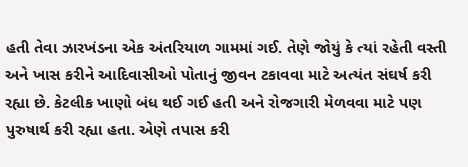હતી તેવા ઝારખંડના એક અંતરિયાળ ગામમાં ગઈ. તેણે જોયું કે ત્યાં રહેતી વસ્તી અને ખાસ કરીને આદિવાસીઓ પોતાનું જીવન ટકાવવા માટે અત્યંત સંઘર્ષ કરી રહ્યા છે. કેટલીક ખાણો બંધ થઈ ગઈ હતી અને રોજગારી મેળવવા માટે પણ પુરુષાર્થ કરી રહ્યા હતા. એણે તપાસ કરી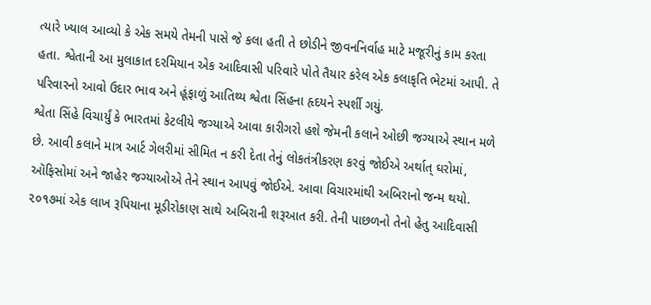ત્યારે ખ્યાલ આવ્યો કે એક સમયે તેમની પાસે જે કલા હતી તે છોડીને જીવનનિર્વાહ માટે મજૂરીનું કામ કરતા હતા. શ્વેતાની આ મુલાકાત દરમિયાન એક આદિવાસી પરિવારે પોતે તૈયાર કરેલ એક કલાકૃતિ ભેટમાં આપી. તે પરિવારનો આવો ઉદાર ભાવ અને હૂંફાળું આતિથ્ય શ્વેતા સિંહના હૃદયને સ્પર્શી ગયું.
શ્વેતા સિંહે વિચાર્યું કે ભારતમાં કેટલીયે જગ્યાએ આવા કારીગરો હશે જેમની કલાને ઓછી જગ્યાએ સ્થાન મળે છે. આવી કલાને માત્ર આર્ટ ગેલરીમાં સીમિત ન કરી દેતા તેનું લોકતંત્રીકરણ કરવું જોઈએ અર્થાત્ ઘરોમાં, ઑફિસોમાં અને જાહેર જગ્યાઓએ તેને સ્થાન આપવું જોઈએ. આવા વિચારમાંથી અબિરાનો જન્મ થયો. ૨૦૧૭માં એક લાખ રૂપિયાના મૂડીરોકાણ સાથે અબિરાની શરૂઆત કરી. તેની પાછળનો તેનો હેતુ આદિવાસી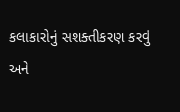કલાકારોનું સશક્તીકરણ કરવું અને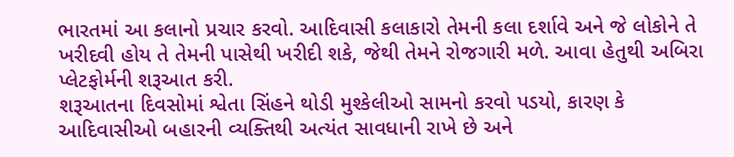ભારતમાં આ કલાનો પ્રચાર કરવો. આદિવાસી કલાકારો તેમની કલા દર્શાવે અને જે લોકોને તે ખરીદવી હોય તે તેમની પાસેથી ખરીદી શકે, જેથી તેમને રોજગારી મળે. આવા હેતુથી અબિરા પ્લેટફોર્મની શરૂઆત કરી.
શરૂઆતના દિવસોમાં શ્વેતા સિંહને થોડી મુશ્કેલીઓ સામનો કરવો પડયો, કારણ કે આદિવાસીઓ બહારની વ્યક્તિથી અત્યંત સાવધાની રાખે છે અને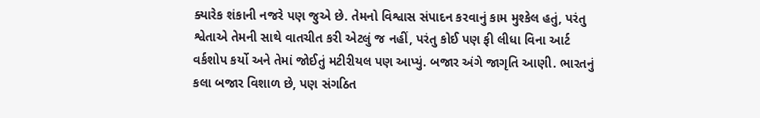ક્યારેક શંકાની નજરે પણ જુએ છે. તેમનો વિશ્વાસ સંપાદન કરવાનું કામ મુશ્કેલ હતું, પરંતુ શ્વેતાએ તેમની સાથે વાતચીત કરી એટલું જ નહીં, પરંતુ કોઈ પણ ફી લીધા વિના આર્ટ વર્કશોપ કર્યો અને તેમાં જોઈતું મટીરીયલ પણ આપ્યું. બજાર અંગે જાગૃતિ આણી. ભારતનું કલા બજાર વિશાળ છે, પણ સંગઠિત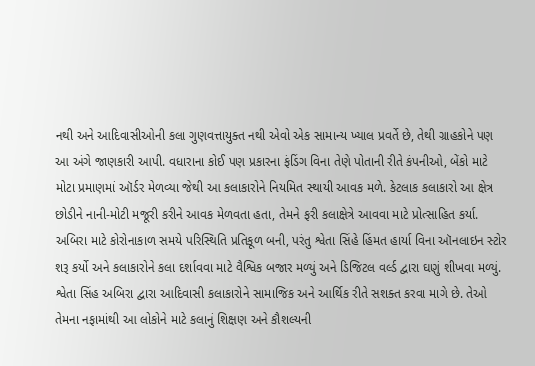નથી અને આદિવાસીઓની કલા ગુણવત્તાયુક્ત નથી એવો એક સામાન્ય ખ્યાલ પ્રવર્તે છે, તેથી ગ્રાહકોને પણ આ અંગે જાણકારી આપી. વધારાના કોઈ પણ પ્રકારના ફંડિંગ વિના તેણે પોતાની રીતે કંપનીઓ, બેંકો માટે મોટા પ્રમાણમાં ઑર્ડર મેળવ્યા જેથી આ કલાકારોને નિયમિત સ્થાયી આવક મળે. કેટલાક કલાકારો આ ક્ષેત્ર છોડીને નાની-મોટી મજૂરી કરીને આવક મેળવતા હતા, તેમને ફરી કલાક્ષેત્રે આવવા માટે પ્રોત્સાહિત કર્યા. અબિરા માટે કોરોનાકાળ સમયે પરિસ્થિતિ પ્રતિકૂળ બની, પરંતુ શ્વેતા સિંહે હિંમત હાર્યા વિના ઑનલાઇન સ્ટોર શરૂ કર્યો અને કલાકારોને કલા દર્શાવવા માટે વૈશ્વિક બજાર મળ્યું અને ડિજિટલ વર્લ્ડ દ્વારા ઘણું શીખવા મળ્યું.
શ્વેતા સિંહ અબિરા દ્વારા આદિવાસી કલાકારોને સામાજિક અને આર્થિક રીતે સશક્ત કરવા માગે છે. તેઓ તેમના નફામાંથી આ લોકોને માટે કલાનું શિક્ષણ અને કૌશલ્યની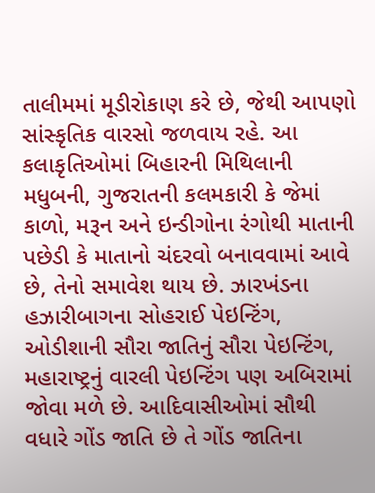તાલીમમાં મૂડીરોકાણ કરે છે, જેથી આપણો સાંસ્કૃતિક વારસો જળવાય રહે. આ કલાકૃતિઓમાં બિહારની મિથિલાની મધુબની, ગુજરાતની કલમકારી કે જેમાં કાળો, મરૂન અને ઇન્ડીગોના રંગોથી માતાની પછેડી કે માતાનો ચંદરવો બનાવવામાં આવે છે, તેનો સમાવેશ થાય છે. ઝારખંડના હઝારીબાગના સોહરાઈ પેઇન્ટિંગ, ઓડીશાની સૌરા જાતિનું સૌરા પેઇન્ટિંગ, મહારાષ્ટ્રનું વારલી પેઇન્ટિંગ પણ અબિરામાં જોવા મળે છે. આદિવાસીઓમાં સૌથી વધારે ગોંડ જાતિ છે તે ગોંડ જાતિના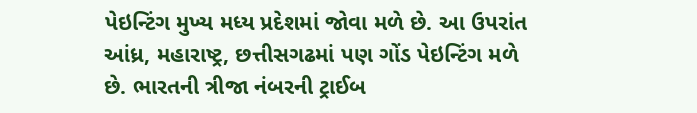પેઇન્ટિંગ મુખ્ય મધ્ય પ્રદેશમાં જોવા મળે છે. આ ઉપરાંત આંધ્ર, મહારાષ્ટ્ર, છત્તીસગઢમાં પણ ગોંડ પેઇન્ટિંગ મળે છે. ભારતની ત્રીજા નંબરની ટ્રાઈબ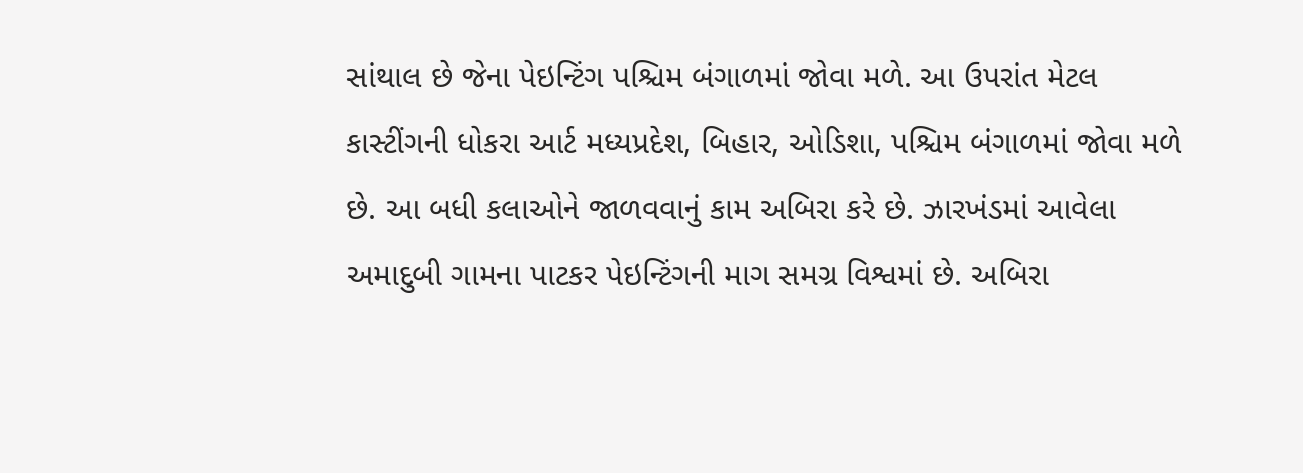સાંથાલ છે જેના પેઇન્ટિંગ પશ્ચિમ બંગાળમાં જોવા મળે. આ ઉપરાંત મેટલ કાસ્ટીંગની ધોકરા આર્ટ મધ્યપ્રદેશ, બિહાર, ઓડિશા, પશ્ચિમ બંગાળમાં જોવા મળે છે. આ બધી કલાઓને જાળવવાનું કામ અબિરા કરે છે. ઝારખંડમાં આવેલા અમાદુબી ગામના પાટકર પેઇન્ટિંગની માગ સમગ્ર વિશ્વમાં છે. અબિરા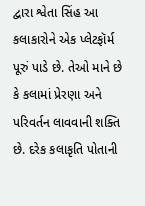દ્વારા શ્વેતા સિંહ આ કલાકારોને એક પ્લેટફૉર્મ પૂરું પાડે છે. તેઓ માને છે કે કલામાં પ્રેરણા અને પરિવર્તન લાવવાની શક્તિ છે. દરેક કલાકૃતિ પોતાની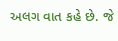અલગ વાત કહે છે. જે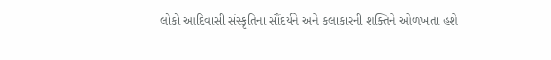લોકો આદિવાસી સંસ્કૃતિના સૌંદર્યને અને કલાકારની શક્તિને ઓળખતા હશે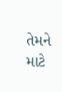તેમને માટે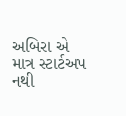અબિરા એ માત્ર સ્ટાર્ટઅપ નથી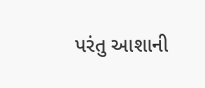પરંતુ આશાની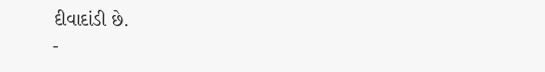દીવાદાંડી છે.
-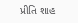પ્રીતિ શાહ